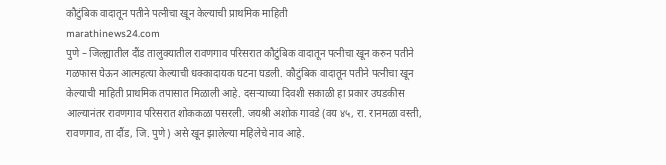कौटुंबिक वादातून पतीने पत्नीचा खून केल्याची प्राथमिक माहिती
marathinews24.com
पुणे – जिल्ह्यातील दौंड तालुक्यातील रावणगाव परिसरात कौटुंबिक वादातून पत्नीचा खून करुन पतीने गळफास घेऊन आत्महत्या केल्याची धक्कादायक घटना घडली. कौटुंबिक वादातून पतीने पत्नीचा खून केल्याची माहिती प्राथमिक तपासात मिळाली आहे. दसऱ्याच्या दिवशी सकाळी हा प्रकार उघडकीस आल्यानंतर रावणगाव परिसरात शोककळा पसरली. जयश्री अशोक गावडे (वय ४५, रा. रानमळा वस्ती, रावणगाव, ता दौंड, जि. पुणे) असे खून झालेल्या महिलेचे नाव आहे.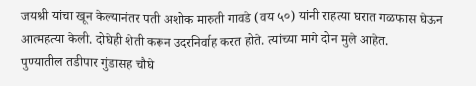जयश्री यांचा खून केल्यानंतर पती अशोक मारुती गावडे (वय ५०) यांनी राहत्या घरात गळफास घेऊन आत्महत्या केली. दोघेही शेती करून उदरनिर्वाह करत होते. त्यांच्या मागे दोन मुले आहेत.
पुण्यातील तडीपार गुंडासह चौघे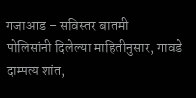गजाआड – सविस्तर बातमी
पोलिसांनी दिलेल्या माहितीनुसार, गावडे दाम्पत्य शांत,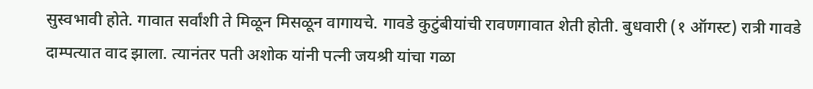सुस्वभावी होते. गावात सर्वांशी ते मिळून मिसळून वागायचे. गावडे कुटुंबीयांची रावणगावात शेती होती. बुधवारी (१ ऑगस्ट) रात्री गावडे दाम्पत्यात वाद झाला. त्यानंतर पती अशोक यांनी पत्नी जयश्री यांचा गळा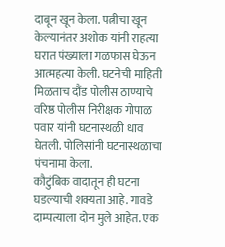दाबून खून केला. पत्नीचा खून केल्यानंतर अशोक यांनी राहत्या घरात पंख्याला गळफास घेऊन आत्महत्या केली. घटनेची माहिती मिळताच दौंड पोलीस ठाण्याचे वरिष्ठ पोलीस निरीक्षक गोपाळ पवार यांनी घटनास्थळी धाव घेतली. पोलिसांनी घटनास्थळाचा पंचनामा केला.
कौटुंबिक वादातून ही घटना घडल्याची शक्यता आहे. गावडे दाम्पत्याला दोन मुले आहेत. एक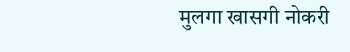मुलगा खासगी नोकरी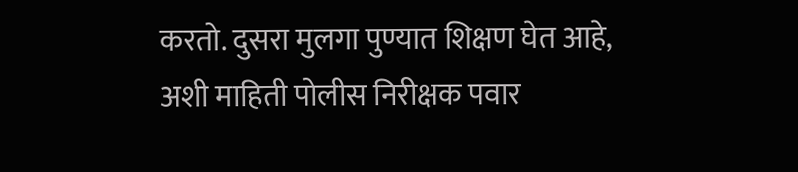करतो. दुसरा मुलगा पुण्यात शिक्षण घेत आहे, अशी माहिती पोलीस निरीक्षक पवार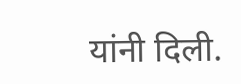यांनी दिली.